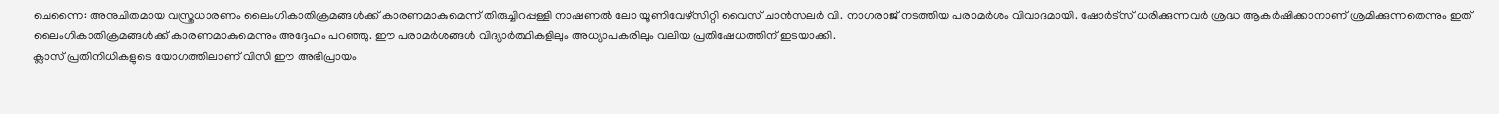ചെന്നൈ: അനുചിതമായ വസ്ത്രധാരണം ലൈംഗികാതിക്രമങ്ങൾക്ക് കാരണമാകുമെന്ന് തിരുച്ചിറപ്പള്ളി നാഷണൽ ലോ യൂണിവേഴ്സിറ്റി വൈസ് ചാൻസലർ വി. നാഗരാജ് നടത്തിയ പരാമർശം വിവാദമായി. ഷോർട്സ് ധരിക്കുന്നവർ ശ്രദ്ധ ആകർഷിക്കാനാണ് ശ്രമിക്കുന്നതെന്നും ഇത് ലൈംഗികാതിക്രമങ്ങൾക്ക് കാരണമാകുമെന്നും അദ്ദേഹം പറഞ്ഞു. ഈ പരാമർശങ്ങൾ വിദ്യാർത്ഥികളിലും അധ്യാപകരിലും വലിയ പ്രതിഷേധത്തിന് ഇടയാക്കി.
ക്ലാസ് പ്രതിനിധികളുടെ യോഗത്തിലാണ് വിസി ഈ അഭിപ്രായം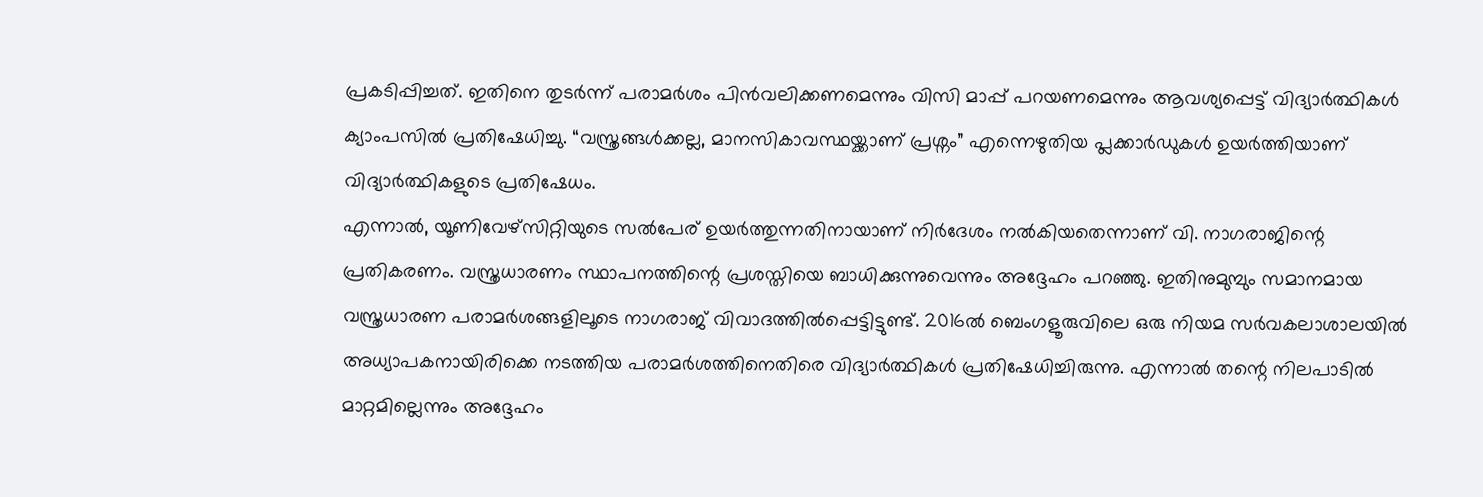പ്രകടിപ്പിച്ചത്. ഇതിനെ തുടർന്ന് പരാമർശം പിൻവലിക്കണമെന്നും വിസി മാപ്പ് പറയണമെന്നും ആവശ്യപ്പെട്ട് വിദ്യാർത്ഥികൾ ക്യാംപസിൽ പ്രതിഷേധിച്ചു. “വസ്ത്രങ്ങൾക്കല്ല, മാനസികാവസ്ഥയ്ക്കാണ് പ്രശ്നം” എന്നെഴുതിയ പ്ലക്കാർഡുകൾ ഉയർത്തിയാണ് വിദ്യാർത്ഥികളുടെ പ്രതിഷേധം.
എന്നാൽ, യൂണിവേഴ്സിറ്റിയുടെ സൽപേര് ഉയർത്തുന്നതിനായാണ് നിർദേശം നൽകിയതെന്നാണ് വി. നാഗരാജിന്റെ പ്രതികരണം. വസ്ത്രധാരണം സ്ഥാപനത്തിന്റെ പ്രശസ്തിയെ ബാധിക്കുന്നുവെന്നും അദ്ദേഹം പറഞ്ഞു. ഇതിനുമുമ്പും സമാനമായ വസ്ത്രധാരണ പരാമർശങ്ങളിലൂടെ നാഗരാജ് വിവാദത്തിൽപ്പെട്ടിട്ടുണ്ട്. 2016ൽ ബെംഗളൂരുവിലെ ഒരു നിയമ സർവകലാശാലയിൽ അധ്യാപകനായിരിക്കെ നടത്തിയ പരാമർശത്തിനെതിരെ വിദ്യാർത്ഥികൾ പ്രതിഷേധിച്ചിരുന്നു. എന്നാൽ തന്റെ നിലപാടിൽ മാറ്റമില്ലെന്നും അദ്ദേഹം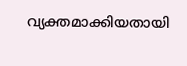വ്യക്തമാക്കിയതായി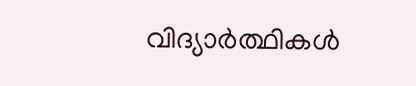വിദ്യാർത്ഥികൾ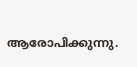ആരോപിക്കുന്നു.